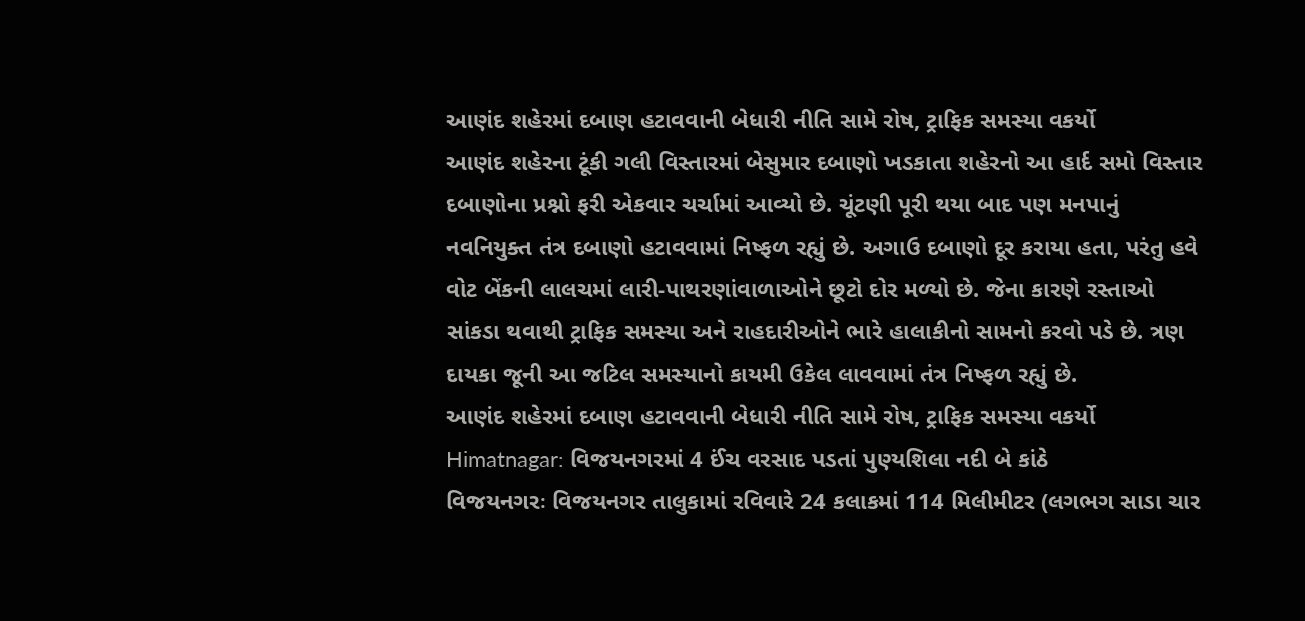આણંદ શહેરમાં દબાણ હટાવવાની બેધારી નીતિ સામે રોષ, ટ્રાફિક સમસ્યા વકર્યો
આણંદ શહેરના ટૂંકી ગલી વિસ્તારમાં બેસુમાર દબાણો ખડકાતા શહેરનો આ હાર્દ સમો વિસ્તાર દબાણોના પ્રશ્નો ફરી એકવાર ચર્ચામાં આવ્યો છે. ચૂંટણી પૂરી થયા બાદ પણ મનપાનું નવનિયુક્ત તંત્ર દબાણો હટાવવામાં નિષ્ફળ રહ્યું છે. અગાઉ દબાણો દૂર કરાયા હતા, પરંતુ હવે વોટ બેંકની લાલચમાં લારી-પાથરણાંવાળાઓને છૂટો દોર મળ્યો છે. જેના કારણે રસ્તાઓ સાંકડા થવાથી ટ્રાફિક સમસ્યા અને રાહદારીઓને ભારે હાલાકીનો સામનો કરવો પડે છે. ત્રણ દાયકા જૂની આ જટિલ સમસ્યાનો કાયમી ઉકેલ લાવવામાં તંત્ર નિષ્ફળ રહ્યું છે.
આણંદ શહેરમાં દબાણ હટાવવાની બેધારી નીતિ સામે રોષ, ટ્રાફિક સમસ્યા વકર્યો
Himatnagar: વિજયનગરમાં 4 ઈંચ વરસાદ પડતાં પુણ્યશિલા નદી બે કાંઠે
વિજયનગરઃ વિજયનગર તાલુકામાં રવિવારે 24 કલાકમાં 114 મિલીમીટર (લગભગ સાડા ચાર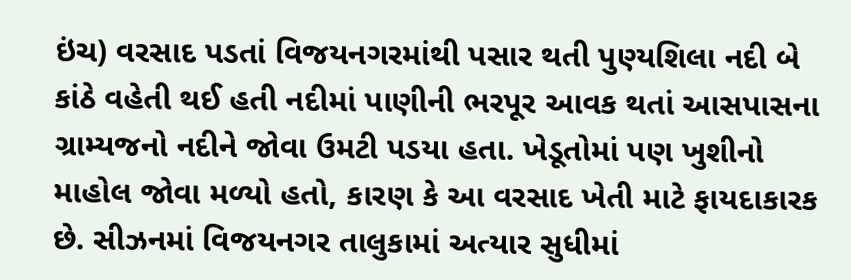ઇંચ) વરસાદ પડતાં વિજયનગરમાંથી પસાર થતી પુણ્યશિલા નદી બે કાંઠે વહેતી થઈ હતી નદીમાં પાણીની ભરપૂર આવક થતાં આસપાસના ગ્રામ્યજનો નદીને જોવા ઉમટી પડયા હતા. ખેડૂતોમાં પણ ખુશીનો માહોલ જોવા મળ્યો હતો, કારણ કે આ વરસાદ ખેતી માટે ફાયદાકારક છે. સીઝનમાં વિજયનગર તાલુકામાં અત્યાર સુધીમાં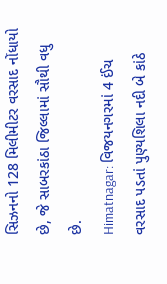સિઝનનો 128 મિલીમીટર વરસાદ નોંધાયો છે, જે સાબરકાંઠા જિલ્લામાં સૌથી વધુ છે.
Himatnagar: વિજયનગરમાં 4 ઈંચ વરસાદ પડતાં પુણ્યશિલા નદી બે કાંઠે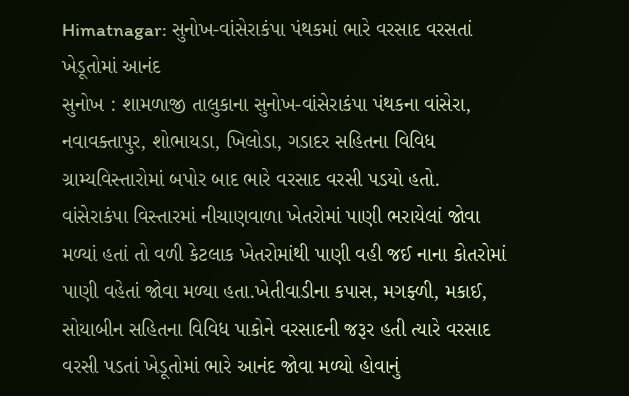Himatnagar: સુનોખ-વાંસેરાકંપા પંથકમાં ભારે વરસાદ વરસતાં ખેડૂતોમાં આનંદ
સુનોખ : શામળાજી તાલુકાના સુનોખ-વાંસેરાકંપા પંથકના વાંસેરા, નવાવક્તાપુર, શોભાયડા, ખિલોડા, ગડાદર સહિતના વિવિધ ગ્રામ્યવિસ્તારોમાં બપોર બાદ ભારે વરસાદ વરસી પડયો હતો. વાંસેરાકંપા વિસ્તારમાં નીચાણવાળા ખેતરોમાં પાણી ભરાયેલાં જોવા મળ્યાં હતાં તો વળી કેટલાક ખેતરોમાંથી પાણી વહી જઈ નાના કોતરોમાં પાણી વહેતાં જોવા મળ્યા હતા.ખેતીવાડીના કપાસ, મગફ્ળી, મકાઈ, સોયાબીન સહિતના વિવિધ પાકોને વરસાદની જરૂર હતી ત્યારે વરસાદ વરસી પડતાં ખેડૂતોમાં ભારે આનંદ જોવા મળ્યો હોવાનું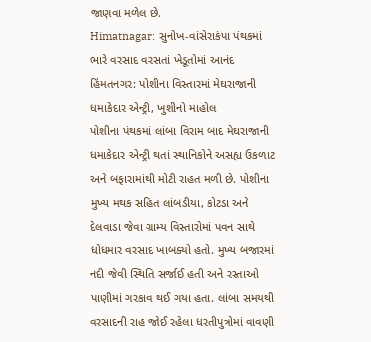જાણવા મળેલ છે.
Himatnagar: સુનોખ-વાંસેરાકંપા પંથકમાં ભારે વરસાદ વરસતાં ખેડૂતોમાં આનંદ
હિંમતનગર: પોશીના વિસ્તારમાં મેઘરાજાની ધમાકેદાર એન્ટ્રી, ખુશીનો માહોલ
પોશીના પંથકમાં લાંબા વિરામ બાદ મેઘરાજાની ધમાકેદાર એન્ટ્રી થતાં સ્થાનિકોને અસહ્ય ઉકળાટ અને બફારામાંથી મોટી રાહત મળી છે. પોશીના મુખ્ય મથક સહિત લાંબડીયા, કોટડા અને દેલવાડા જેવા ગ્રામ્ય વિસ્તારોમાં પવન સાથે ધોધમાર વરસાદ ખાબક્યો હતો. મુખ્ય બજારમાં નદી જેવી સ્થિતિ સર્જાઈ હતી અને રસ્તાઓ પાણીમાં ગરકાવ થઈ ગયા હતા. લાંબા સમયથી વરસાદની રાહ જોઈ રહેલા ધરતીપુત્રોમાં વાવણી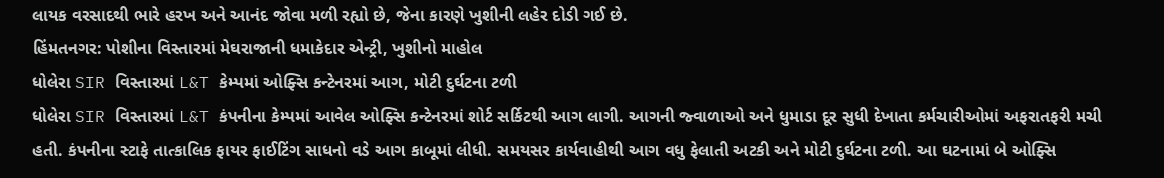લાયક વરસાદથી ભારે હરખ અને આનંદ જોવા મળી રહ્યો છે, જેના કારણે ખુશીની લહેર દોડી ગઈ છે.
હિંમતનગર: પોશીના વિસ્તારમાં મેઘરાજાની ધમાકેદાર એન્ટ્રી, ખુશીનો માહોલ
ધોલેરા SIR વિસ્તારમાં L&T કેમ્પમાં ઓફ્સિ કન્ટેનરમાં આગ, મોટી દુર્ઘટના ટળી
ધોલેરા SIR વિસ્તારમાં L&T કંપનીના કેમ્પમાં આવેલ ઓફ્સિ કન્ટેનરમાં શોર્ટ સર્કિટથી આગ લાગી. આગની જ્વાળાઓ અને ધુમાડા દૂર સુધી દેખાતા કર્મચારીઓમાં અફરાતફરી મચી હતી. કંપનીના સ્ટાફે તાત્કાલિક ફાયર ફાઈટિંગ સાધનો વડે આગ કાબૂમાં લીધી. સમયસર કાર્યવાહીથી આગ વધુ ફેલાતી અટકી અને મોટી દુર્ઘટના ટળી. આ ઘટનામાં બે ઓફ્સિ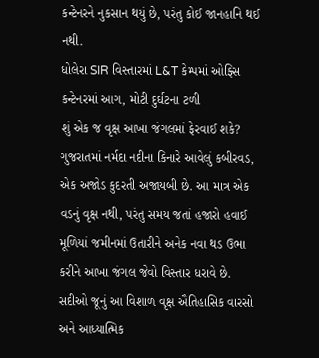કન્ટેનરને નુકસાન થયું છે, પરંતુ કોઈ જાનહાનિ થઈ નથી.
ધોલેરા SIR વિસ્તારમાં L&T કેમ્પમાં ઓફ્સિ કન્ટેનરમાં આગ, મોટી દુર્ઘટના ટળી
શું એક જ વૃક્ષ આખા જંગલમાં ફેરવાઈ શકે?
ગુજરાતમાં નર્મદા નદીના કિનારે આવેલું કબીરવડ, એક અજોડ કુદરતી અજાયબી છે. આ માત્ર એક વડનું વૃક્ષ નથી, પરંતુ સમય જતાં હજારો હવાઈ મૂળિયાં જમીનમાં ઉતારીને અનેક નવા થડ ઉભા કરીને આખા જંગલ જેવો વિસ્તાર ધરાવે છે. સદીઓ જૂનું આ વિશાળ વૃક્ષ ઐતિહાસિક વારસો અને આધ્યાત્મિક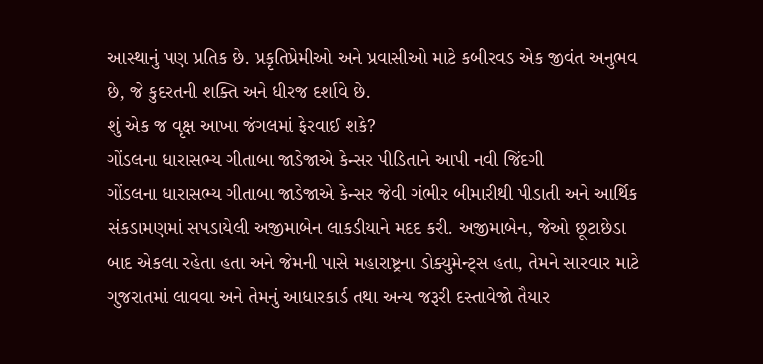આસ્થાનું પણ પ્રતિક છે. પ્રકૃતિપ્રેમીઓ અને પ્રવાસીઓ માટે કબીરવડ એક જીવંત અનુભવ છે, જે કુદરતની શક્તિ અને ધીરજ દર્શાવે છે.
શું એક જ વૃક્ષ આખા જંગલમાં ફેરવાઈ શકે?
ગોંડલના ધારાસભ્ય ગીતાબા જાડેજાએ કેન્સર પીડિતાને આપી નવી જિંદગી
ગોંડલના ધારાસભ્ય ગીતાબા જાડેજાએ કેન્સર જેવી ગંભીર બીમારીથી પીડાતી અને આર્થિક સંકડામણમાં સપડાયેલી અજીમાબેન લાકડીયાને મદદ કરી. અજીમાબેન, જેઓ છૂટાછેડા બાદ એકલા રહેતા હતા અને જેમની પાસે મહારાષ્ટ્રના ડોક્યુમેન્ટ્સ હતા, તેમને સારવાર માટે ગુજરાતમાં લાવવા અને તેમનું આધારકાર્ડ તથા અન્ય જરૂરી દસ્તાવેજો તૈયાર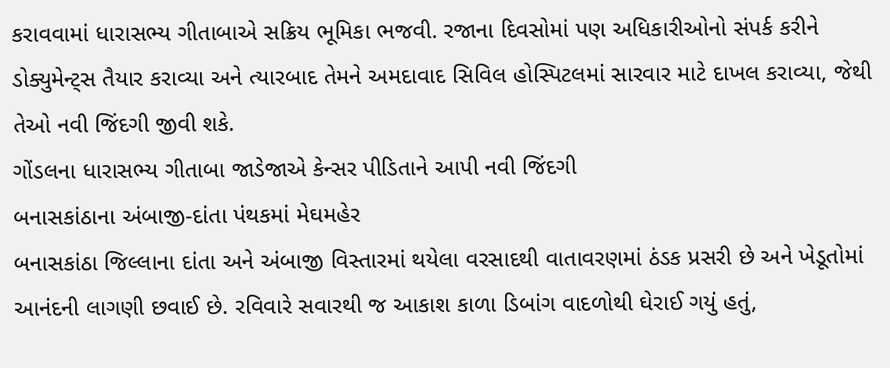કરાવવામાં ધારાસભ્ય ગીતાબાએ સક્રિય ભૂમિકા ભજવી. રજાના દિવસોમાં પણ અધિકારીઓનો સંપર્ક કરીને ડોક્યુમેન્ટ્સ તૈયાર કરાવ્યા અને ત્યારબાદ તેમને અમદાવાદ સિવિલ હોસ્પિટલમાં સારવાર માટે દાખલ કરાવ્યા, જેથી તેઓ નવી જિંદગી જીવી શકે.
ગોંડલના ધારાસભ્ય ગીતાબા જાડેજાએ કેન્સર પીડિતાને આપી નવી જિંદગી
બનાસકાંઠાના અંબાજી-દાંતા પંથકમાં મેઘમહેર
બનાસકાંઠા જિલ્લાના દાંતા અને અંબાજી વિસ્તારમાં થયેલા વરસાદથી વાતાવરણમાં ઠંડક પ્રસરી છે અને ખેડૂતોમાં આનંદની લાગણી છવાઈ છે. રવિવારે સવારથી જ આકાશ કાળા ડિબાંગ વાદળોથી ઘેરાઈ ગયું હતું,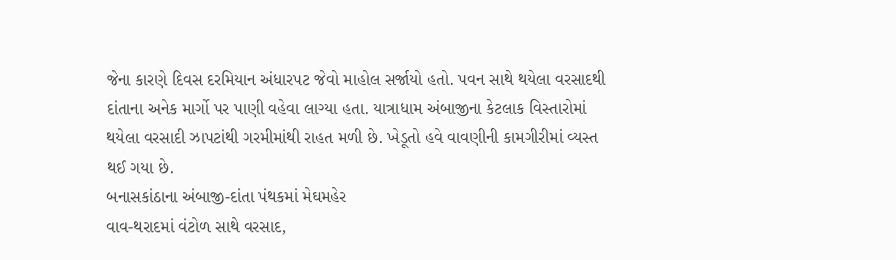જેના કારણે દિવસ દરમિયાન અંધારપટ જેવો માહોલ સર્જાયો હતો. પવન સાથે થયેલા વરસાદથી દાંતાના અનેક માર્ગો પર પાણી વહેવા લાગ્યા હતા. યાત્રાધામ અંબાજીના કેટલાક વિસ્તારોમાં થયેલા વરસાદી ઝાપટાંથી ગરમીમાંથી રાહત મળી છે. ખેડૂતો હવે વાવણીની કામગીરીમાં વ્યસ્ત થઈ ગયા છે.
બનાસકાંઠાના અંબાજી-દાંતા પંથકમાં મેઘમહેર
વાવ-થરાદમાં વંટોળ સાથે વરસાદ,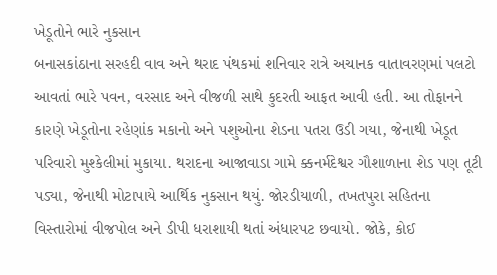ખેડૂતોને ભારે નુકસાન
બનાસકાંઠાના સરહદી વાવ અને થરાદ પંથકમાં શનિવાર રાત્રે અચાનક વાતાવરણમાં પલટો આવતાં ભારે પવન, વરસાદ અને વીજળી સાથે કુદરતી આફત આવી હતી. આ તોફાનને કારણે ખેડૂતોના રહેણાંક મકાનો અને પશુઓના શેડના પતરા ઉડી ગયા, જેનાથી ખેડૂત પરિવારો મુશ્કેલીમાં મુકાયા. થરાદના આજાવાડા ગામે ક્કનર્મદેશ્વર ગૌશાળાના શેડ પણ તૂટી પડ્યા, જેનાથી મોટાપાયે આર્થિક નુકસાન થયું. જોરડીયાળી, તખતપુરા સહિતના વિસ્તારોમાં વીજપોલ અને ડીપી ધરાશાયી થતાં અંધારપટ છવાયો. જોકે, કોઈ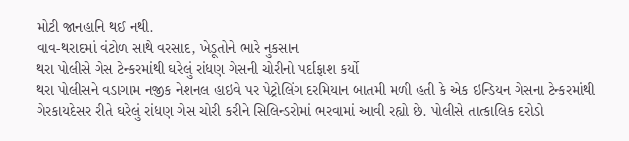મોટી જાનહાનિ થઈ નથી.
વાવ-થરાદમાં વંટોળ સાથે વરસાદ, ખેડૂતોને ભારે નુકસાન
થરા પોલીસે ગેસ ટેન્કરમાંથી ઘરેલું રાંધણ ગેસની ચોરીનો પર્દાફાશ કર્યો
થરા પોલીસને વડાગામ નજીક નેશનલ હાઇવે પર પેટ્રોલિંગ દરમિયાન બાતમી મળી હતી કે એક ઇન્ડિયન ગેસના ટેન્કરમાંથી ગેરકાયદેસર રીતે ઘરેલું રાંધણ ગેસ ચોરી કરીને સિલિન્ડરોમાં ભરવામાં આવી રહ્યો છે. પોલીસે તાત્કાલિક દરોડો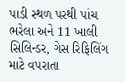પાડી સ્થળ પરથી પાંચ ભરેલા અને 11 ખાલી સિલિન્ડર, ગેસ રિફિલિંગ માટે વપરાતા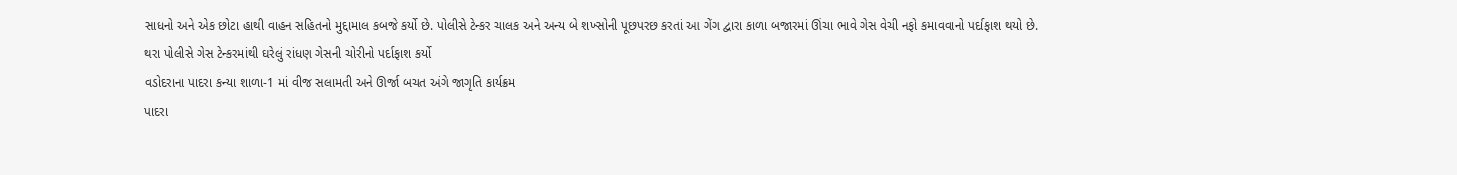સાધનો અને એક છોટા હાથી વાહન સહિતનો મુદ્દામાલ કબજે કર્યો છે. પોલીસે ટેન્કર ચાલક અને અન્ય બે શખ્સોની પૂછપરછ કરતાં આ ગેંગ દ્વારા કાળા બજારમાં ઊંચા ભાવે ગેસ વેચી નફો કમાવવાનો પર્દાફાશ થયો છે.
થરા પોલીસે ગેસ ટેન્કરમાંથી ઘરેલું રાંધણ ગેસની ચોરીનો પર્દાફાશ કર્યો
વડોદરાના પાદરા કન્યા શાળા-1 માં વીજ સલામતી અને ઊર્જા બચત અંગે જાગૃતિ કાર્યક્રમ
પાદરા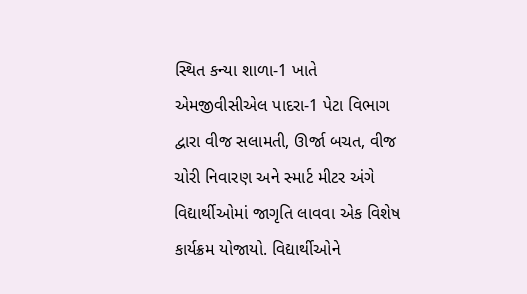સ્થિત કન્યા શાળા-1 ખાતે એમજીવીસીએલ પાદરા-1 પેટા વિભાગ દ્વારા વીજ સલામતી, ઊર્જા બચત, વીજ ચોરી નિવારણ અને સ્માર્ટ મીટર અંગે વિદ્યાર્થીઓમાં જાગૃતિ લાવવા એક વિશેષ કાર્યક્રમ યોજાયો. વિદ્યાર્થીઓને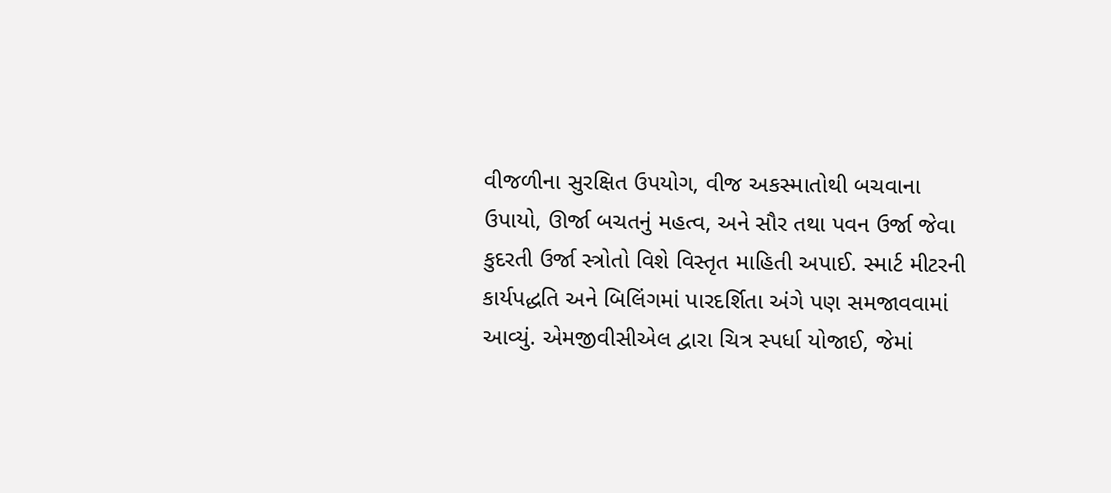વીજળીના સુરક્ષિત ઉપયોગ, વીજ અકસ્માતોથી બચવાના ઉપાયો, ઊર્જા બચતનું મહત્વ, અને સૌર તથા પવન ઉર્જા જેવા કુદરતી ઉર્જા સ્ત્રોતો વિશે વિસ્તૃત માહિતી અપાઈ. સ્માર્ટ મીટરની કાર્યપદ્ધતિ અને બિલિંગમાં પારદર્શિતા અંગે પણ સમજાવવામાં આવ્યું. એમજીવીસીએલ દ્વારા ચિત્ર સ્પર્ધા યોજાઈ, જેમાં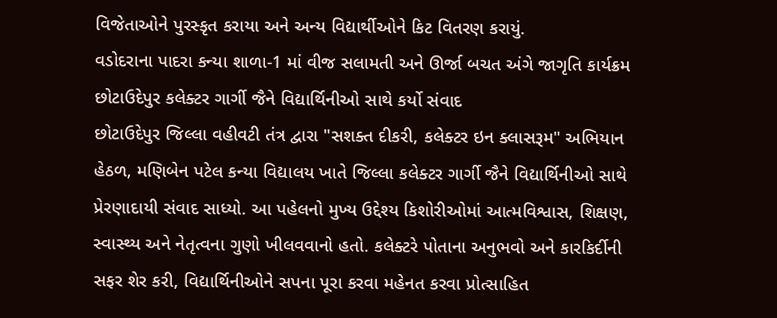વિજેતાઓને પુરસ્કૃત કરાયા અને અન્ય વિદ્યાર્થીઓને કિટ વિતરણ કરાયું.
વડોદરાના પાદરા કન્યા શાળા-1 માં વીજ સલામતી અને ઊર્જા બચત અંગે જાગૃતિ કાર્યક્રમ
છોટાઉદેપુર કલેક્ટર ગાર્ગી જૈને વિદ્યાર્થિનીઓ સાથે કર્યો સંવાદ
છોટાઉદેપુર જિલ્લા વહીવટી તંત્ર દ્વારા "સશક્ત દીકરી, કલેક્ટર ઇન ક્લાસરૂમ" અભિયાન હેઠળ, મણિબેન પટેલ કન્યા વિદ્યાલય ખાતે જિલ્લા કલેક્ટર ગાર્ગી જૈને વિદ્યાર્થિનીઓ સાથે પ્રેરણાદાયી સંવાદ સાધ્યો. આ પહેલનો મુખ્ય ઉદ્દેશ્ય કિશોરીઓમાં આત્મવિશ્વાસ, શિક્ષણ, સ્વાસ્થ્ય અને નેતૃત્વના ગુણો ખીલવવાનો હતો. કલેક્ટરે પોતાના અનુભવો અને કારકિર્દીની સફર શેર કરી, વિદ્યાર્થિનીઓને સપના પૂરા કરવા મહેનત કરવા પ્રોત્સાહિત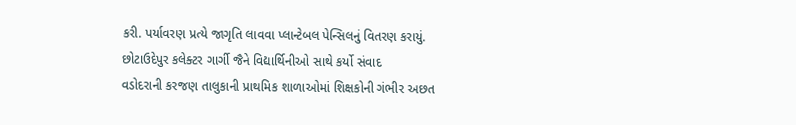કરી. પર્યાવરણ પ્રત્યે જાગૃતિ લાવવા પ્લાન્ટેબલ પેન્સિલનું વિતરણ કરાયું.
છોટાઉદેપુર કલેક્ટર ગાર્ગી જૈને વિદ્યાર્થિનીઓ સાથે કર્યો સંવાદ
વડોદરાની કરજણ તાલુકાની પ્રાથમિક શાળાઓમાં શિક્ષકોની ગંભીર અછત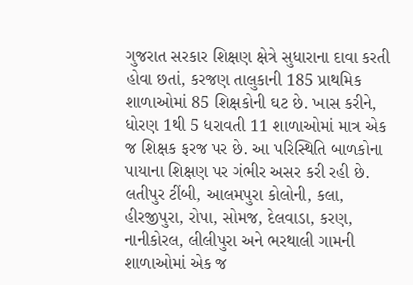ગુજરાત સરકાર શિક્ષણ ક્ષેત્રે સુધારાના દાવા કરતી હોવા છતાં, કરજણ તાલુકાની 185 પ્રાથમિક શાળાઓમાં 85 શિક્ષકોની ઘટ છે. ખાસ કરીને, ધોરણ 1થી 5 ધરાવતી 11 શાળાઓમાં માત્ર એક જ શિક્ષક ફરજ પર છે. આ પરિસ્થિતિ બાળકોના પાયાના શિક્ષણ પર ગંભીર અસર કરી રહી છે. લતીપુર ટીંબી, આલમપુરા કોલોની, કલા, હીરજીપુરા, રોપા, સોમજ, દેલવાડા, કરણ, નાનીકોરલ, લીલીપુરા અને ભરથાલી ગામની શાળાઓમાં એક જ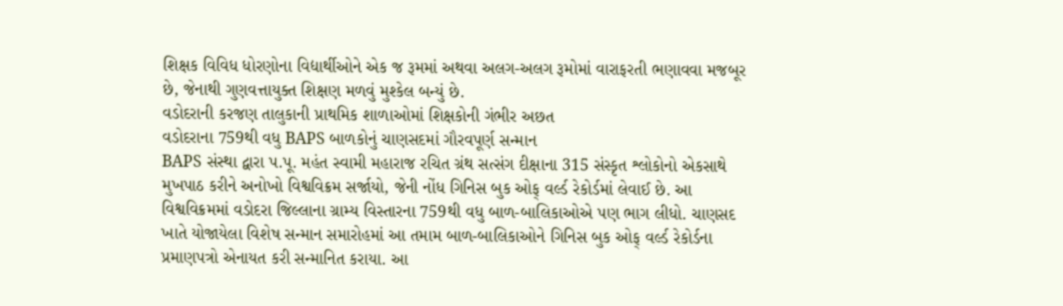શિક્ષક વિવિધ ધોરણોના વિદ્યાર્થીઓને એક જ રૂમમાં અથવા અલગ-અલગ રૂમોમાં વારાફરતી ભણાવવા મજબૂર છે, જેનાથી ગુણવત્તાયુક્ત શિક્ષણ મળવું મુશ્કેલ બન્યું છે.
વડોદરાની કરજણ તાલુકાની પ્રાથમિક શાળાઓમાં શિક્ષકોની ગંભીર અછત
વડોદરાના 759થી વધુ BAPS બાળકોનું ચાણસદમાં ગૌરવપૂર્ણ સન્માન
BAPS સંસ્થા દ્વારા પ.પૂ. મહંત સ્વામી મહારાજ રચિત ગ્રંથ સત્સંગ દીક્ષાના 315 સંસ્કૃત શ્લોકોનો એકસાથે મુખપાઠ કરીને અનોખો વિશ્વવિક્રમ સર્જાયો, જેની નોંધ ગિનિસ બુક ઓફ્ વર્લ્ડ રેકોર્ડમાં લેવાઈ છે. આ વિશ્વવિક્રમમાં વડોદરા જિલ્લાના ગ્રામ્ય વિસ્તારના 759થી વધુ બાળ-બાલિકાઓએ પણ ભાગ લીધો. ચાણસદ ખાતે યોજાયેલા વિશેષ સન્માન સમારોહમાં આ તમામ બાળ-બાલિકાઓને ગિનિસ બુક ઓફ્ વર્લ્ડ રેકોર્ડના પ્રમાણપત્રો એનાયત કરી સન્માનિત કરાયા. આ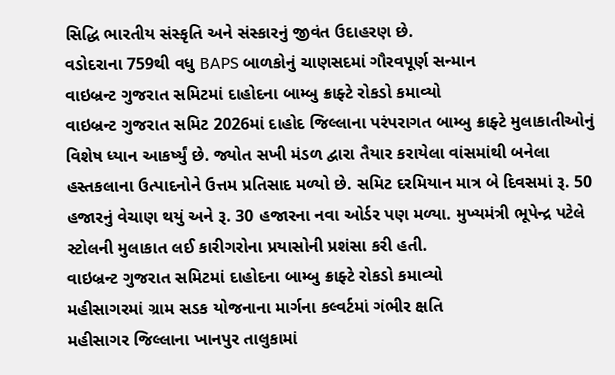સિદ્ધિ ભારતીય સંસ્કૃતિ અને સંસ્કારનું જીવંત ઉદાહરણ છે.
વડોદરાના 759થી વધુ BAPS બાળકોનું ચાણસદમાં ગૌરવપૂર્ણ સન્માન
વાઇબ્રન્ટ ગુજરાત સમિટમાં દાહોદના બામ્બુ ક્રાફ્ટે રોકડો કમાવ્યો
વાઇબ્રન્ટ ગુજરાત સમિટ 2026માં દાહોદ જિલ્લાના પરંપરાગત બામ્બુ ક્રાફ્ટે મુલાકાતીઓનું વિશેષ ધ્યાન આકર્ષ્યું છે. જ્યોત સખી મંડળ દ્વારા તૈયાર કરાયેલા વાંસમાંથી બનેલા હસ્તકલાના ઉત્પાદનોને ઉત્તમ પ્રતિસાદ મળ્યો છે. સમિટ દરમિયાન માત્ર બે દિવસમાં રૂ. 50 હજારનું વેચાણ થયું અને રૂ. 30 હજારના નવા ઓર્ડર પણ મળ્યા. મુખ્યમંત્રી ભૂપેન્દ્ર પટેલે સ્ટોલની મુલાકાત લઈ કારીગરોના પ્રયાસોની પ્રશંસા કરી હતી.
વાઇબ્રન્ટ ગુજરાત સમિટમાં દાહોદના બામ્બુ ક્રાફ્ટે રોકડો કમાવ્યો
મહીસાગરમાં ગ્રામ સડક યોજનાના માર્ગના કલ્વર્ટમાં ગંભીર ક્ષતિ
મહીસાગર જિલ્લાના ખાનપુર તાલુકામાં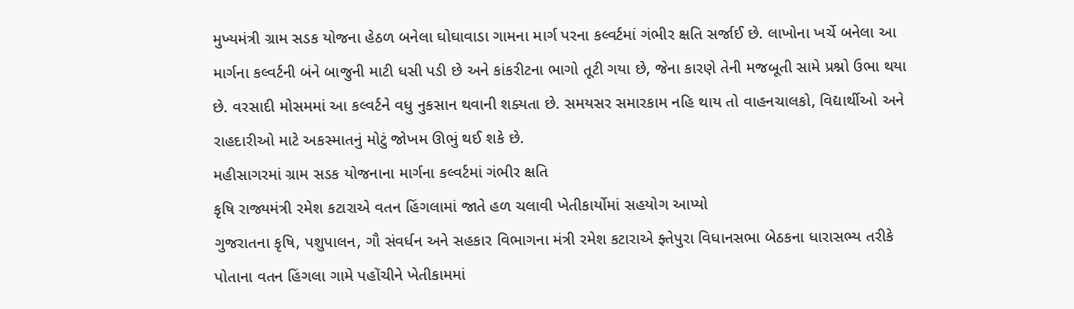મુખ્યમંત્રી ગ્રામ સડક યોજના હેઠળ બનેલા ઘોઘાવાડા ગામના માર્ગ પરના કલ્વર્ટમાં ગંભીર ક્ષતિ સર્જાઈ છે. લાખોના ખર્ચે બનેલા આ માર્ગના કલ્વર્ટની બંને બાજુની માટી ધસી પડી છે અને કાંકરીટના ભાગો તૂટી ગયા છે, જેના કારણે તેની મજબૂતી સામે પ્રશ્નો ઉભા થયા છે. વરસાદી મોસમમાં આ કલ્વર્ટને વધુ નુકસાન થવાની શક્યતા છે. સમયસર સમારકામ નહિ થાય તો વાહનચાલકો, વિદ્યાર્થીઓ અને રાહદારીઓ માટે અકસ્માતનું મોટું જોખમ ઊભું થઈ શકે છે.
મહીસાગરમાં ગ્રામ સડક યોજનાના માર્ગના કલ્વર્ટમાં ગંભીર ક્ષતિ
કૃષિ રાજ્યમંત્રી રમેશ કટારાએ વતન હિંગલામાં જાતે હળ ચલાવી ખેતીકાર્યોમાં સહયોગ આપ્યો
ગુજરાતના કૃષિ, પશુપાલન, ગૌ સંવર્ધન અને સહકાર વિભાગના મંત્રી રમેશ કટારાએ ફ્તેપુરા વિધાનસભા બેઠકના ધારાસભ્ય તરીકે પોતાના વતન હિંગલા ગામે પહોંચીને ખેતીકામમાં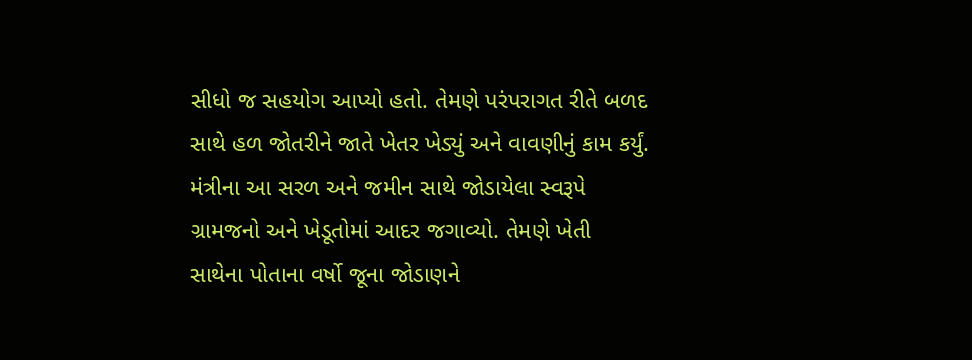સીધો જ સહયોગ આપ્યો હતો. તેમણે પરંપરાગત રીતે બળદ સાથે હળ જોતરીને જાતે ખેતર ખેડ્યું અને વાવણીનું કામ કર્યું. મંત્રીના આ સરળ અને જમીન સાથે જોડાયેલા સ્વરૂપે ગ્રામજનો અને ખેડૂતોમાં આદર જગાવ્યો. તેમણે ખેતી સાથેના પોતાના વર્ષો જૂના જોડાણને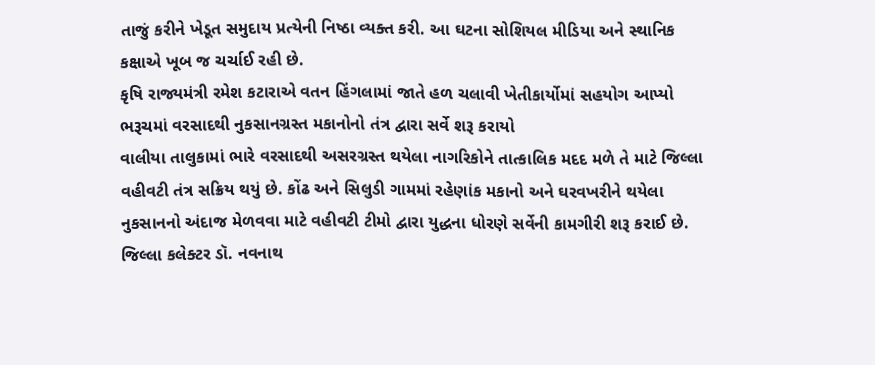તાજું કરીને ખેડૂત સમુદાય પ્રત્યેની નિષ્ઠા વ્યક્ત કરી. આ ઘટના સોશિયલ મીડિયા અને સ્થાનિક કક્ષાએ ખૂબ જ ચર્ચાઈ રહી છે.
કૃષિ રાજ્યમંત્રી રમેશ કટારાએ વતન હિંગલામાં જાતે હળ ચલાવી ખેતીકાર્યોમાં સહયોગ આપ્યો
ભરૂચમાં વરસાદથી નુકસાનગ્રસ્ત મકાનોનો તંત્ર દ્વારા સર્વે શરૂ કરાયો
વાલીયા તાલુકામાં ભારે વરસાદથી અસરગ્રસ્ત થયેલા નાગરિકોને તાત્કાલિક મદદ મળે તે માટે જિલ્લા વહીવટી તંત્ર સક્રિય થયું છે. કોંઢ અને સિલુડી ગામમાં રહેણાંક મકાનો અને ઘરવખરીને થયેલા નુકસાનનો અંદાજ મેળવવા માટે વહીવટી ટીમો દ્વારા યુદ્ધના ધોરણે સર્વેની કામગીરી શરૂ કરાઈ છે. જિલ્લા કલેક્ટર ડૉ. નવનાથ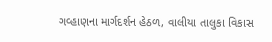ગવ્હાણના માર્ગદર્શન હેઠળ, વાલીયા તાલુકા વિકાસ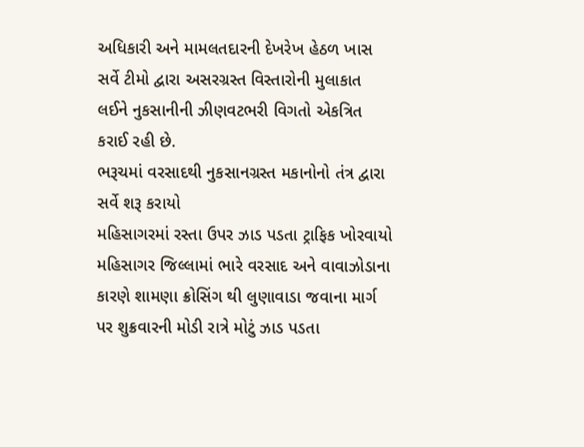અધિકારી અને મામલતદારની દેખરેખ હેઠળ ખાસ સર્વે ટીમો દ્વારા અસરગ્રસ્ત વિસ્તારોની મુલાકાત લઈને નુકસાનીની ઝીણવટભરી વિગતો એકત્રિત કરાઈ રહી છે.
ભરૂચમાં વરસાદથી નુકસાનગ્રસ્ત મકાનોનો તંત્ર દ્વારા સર્વે શરૂ કરાયો
મહિસાગરમાં રસ્તા ઉપર ઝાડ પડતા ટ્રાફિક ખોરવાયો
મહિસાગર જિલ્લામાં ભારે વરસાદ અને વાવાઝોડાના કારણે શામણા ક્રોસિંગ થી લુણાવાડા જવાના માર્ગ પર શુક્રવારની મોડી રાત્રે મોટું ઝાડ પડતા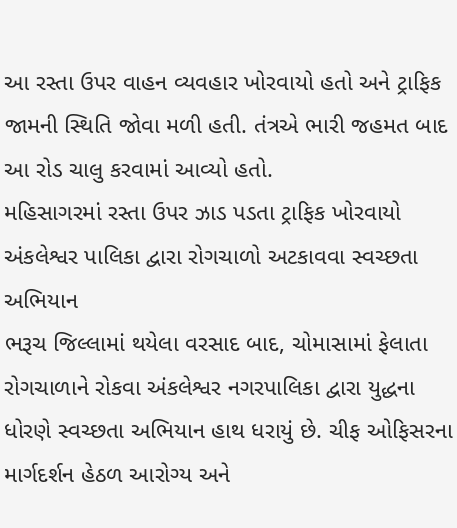આ રસ્તા ઉપર વાહન વ્યવહાર ખોરવાયો હતો અને ટ્રાફિક જામની સ્થિતિ જોવા મળી હતી. તંત્રએ ભારી જહમત બાદ આ રોડ ચાલુ કરવામાં આવ્યો હતો.
મહિસાગરમાં રસ્તા ઉપર ઝાડ પડતા ટ્રાફિક ખોરવાયો
અંકલેશ્વર પાલિકા દ્વારા રોગચાળો અટકાવવા સ્વચ્છતા અભિયાન
ભરૂચ જિલ્લામાં થયેલા વરસાદ બાદ, ચોમાસામાં ફેલાતા રોગચાળાને રોકવા અંકલેશ્વર નગરપાલિકા દ્વારા યુદ્ધના ધોરણે સ્વચ્છતા અભિયાન હાથ ધરાયું છે. ચીફ ઓફિસરના માર્ગદર્શન હેઠળ આરોગ્ય અને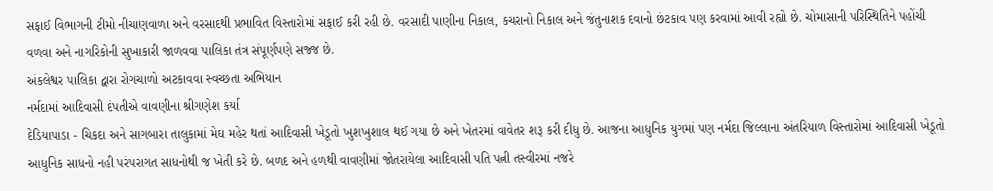સફાઈ વિભાગની ટીમો નીચાણવાળા અને વરસાદથી પ્રભાવિત વિસ્તારોમાં સફાઈ કરી રહી છે. વરસાદી પાણીના નિકાલ, કચરાનો નિકાલ અને જંતુનાશક દવાનો છંટકાવ પણ કરવામાં આવી રહ્યો છે. ચોમાસાની પરિસ્થિતિને પહોંચી વળવા અને નાગરિકોની સુખાકારી જાળવવા પાલિકા તંત્ર સંપૂર્ણપણે સજ્જ છે.
અંકલેશ્વર પાલિકા દ્વારા રોગચાળો અટકાવવા સ્વચ્છતા અભિયાન
નર્મદામાં આદિવાસી દંપતીએ વાવણીના શ્રીગણેશ કર્યા
દેડિયાપાડા - ચિકદા અને સાગબારા તાલુકામાં મેઘ મહેર થતાં આદિવાસી ખેડૂતો ખુશખુશાલ થઈ ગયા છે અને ખેતરમાં વાવેતર શરૂ કરી દીધુ છે. આજના આધુનિક યુગમાં પણ નર્મદા જિલ્લાના અંતરિયાળ વિસ્તારોમાં આદિવાસી ખેડૂતો આધુનિક સાધનો નહી પરંપરાગત સાધનોથી જ ખેતી કરે છે. બળદ અને હળથી વાવણીમાં જોતરાયેલા આદિવાસી પતિ પત્ની તસ્વીરમાં નજરે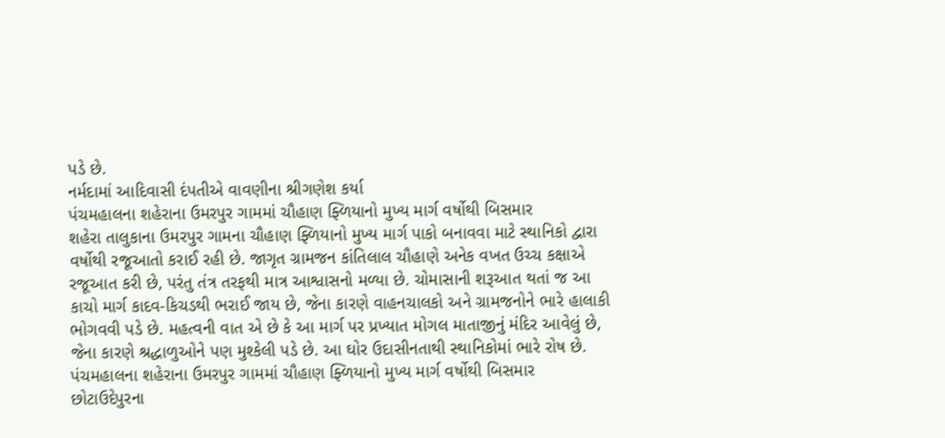પડે છે.
નર્મદામાં આદિવાસી દંપતીએ વાવણીના શ્રીગણેશ કર્યા
પંચમહાલના શહેરાના ઉમરપુર ગામમાં ચૌહાણ ફ્ળિયાનો મુખ્ય માર્ગ વર્ષોથી બિસમાર
શહેરા તાલુકાના ઉમરપુર ગામના ચૌહાણ ફ્ળિયાનો મુખ્ય માર્ગ પાકો બનાવવા માટે સ્થાનિકો દ્વારા વર્ષોથી રજૂઆતો કરાઈ રહી છે. જાગૃત ગ્રામજન કાંતિલાલ ચૌહાણે અનેક વખત ઉચ્ચ કક્ષાએ રજૂઆત કરી છે, પરંતુ તંત્ર તરફથી માત્ર આશ્વાસનો મળ્યા છે. ચોમાસાની શરૂઆત થતાં જ આ કાચો માર્ગ કાદવ-કિચડથી ભરાઈ જાય છે, જેના કારણે વાહનચાલકો અને ગ્રામજનોને ભારે હાલાકી ભોગવવી પડે છે. મહત્વની વાત એ છે કે આ માર્ગ પર પ્રખ્યાત મોગલ માતાજીનું મંદિર આવેલું છે, જેના કારણે શ્રદ્ધાળુઓને પણ મુશ્કેલી પડે છે. આ ઘોર ઉદાસીનતાથી સ્થાનિકોમાં ભારે રોષ છે.
પંચમહાલના શહેરાના ઉમરપુર ગામમાં ચૌહાણ ફ્ળિયાનો મુખ્ય માર્ગ વર્ષોથી બિસમાર
છોટાઉદેપુરના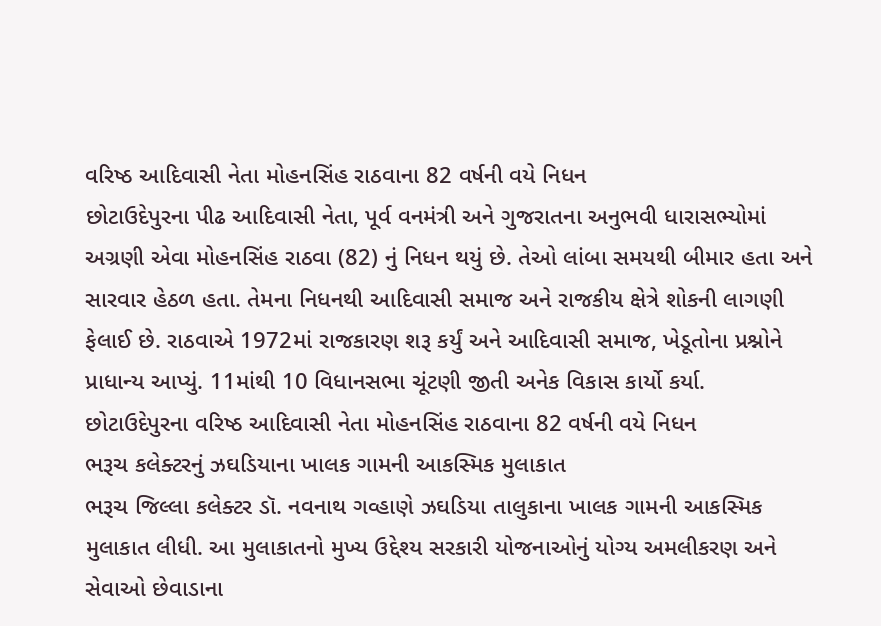વરિષ્ઠ આદિવાસી નેતા મોહનસિંહ રાઠવાના 82 વર્ષની વયે નિધન
છોટાઉદેપુરના પીઢ આદિવાસી નેતા, પૂર્વ વનમંત્રી અને ગુજરાતના અનુભવી ધારાસભ્યોમાં અગ્રણી એવા મોહનસિંહ રાઠવા (82) નું નિધન થયું છે. તેઓ લાંબા સમયથી બીમાર હતા અને સારવાર હેઠળ હતા. તેમના નિધનથી આદિવાસી સમાજ અને રાજકીય ક્ષેત્રે શોકની લાગણી ફેલાઈ છે. રાઠવાએ 1972માં રાજકારણ શરૂ કર્યું અને આદિવાસી સમાજ, ખેડૂતોના પ્રશ્નોને પ્રાધાન્ય આપ્યું. 11માંથી 10 વિધાનસભા ચૂંટણી જીતી અનેક વિકાસ કાર્યો કર્યા.
છોટાઉદેપુરના વરિષ્ઠ આદિવાસી નેતા મોહનસિંહ રાઠવાના 82 વર્ષની વયે નિધન
ભરૂચ કલેક્ટરનું ઝઘડિયાના ખાલક ગામની આકસ્મિક મુલાકાત
ભરૂચ જિલ્લા કલેક્ટર ડૉ. નવનાથ ગવ્હાણે ઝઘડિયા તાલુકાના ખાલક ગામની આકસ્મિક મુલાકાત લીધી. આ મુલાકાતનો મુખ્ય ઉદ્દેશ્ય સરકારી યોજનાઓનું યોગ્ય અમલીકરણ અને સેવાઓ છેવાડાના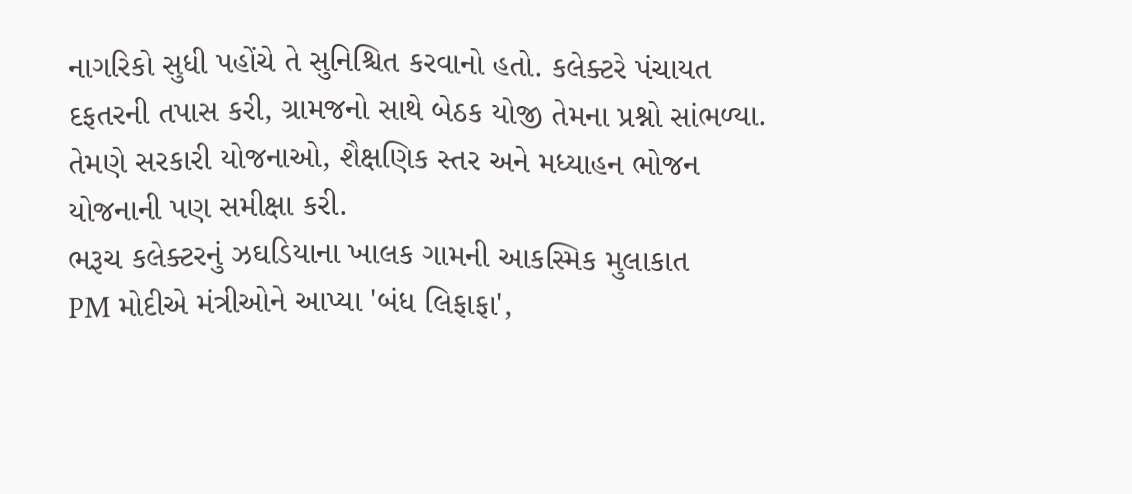નાગરિકો સુધી પહોંચે તે સુનિશ્ચિત કરવાનો હતો. કલેક્ટરે પંચાયત દફતરની તપાસ કરી, ગ્રામજનો સાથે બેઠક યોજી તેમના પ્રશ્નો સાંભળ્યા. તેમણે સરકારી યોજનાઓ, શૈક્ષણિક સ્તર અને મધ્યાહન ભોજન યોજનાની પણ સમીક્ષા કરી.
ભરૂચ કલેક્ટરનું ઝઘડિયાના ખાલક ગામની આકસ્મિક મુલાકાત
PM મોદીએ મંત્રીઓને આપ્યા 'બંધ લિફાફા',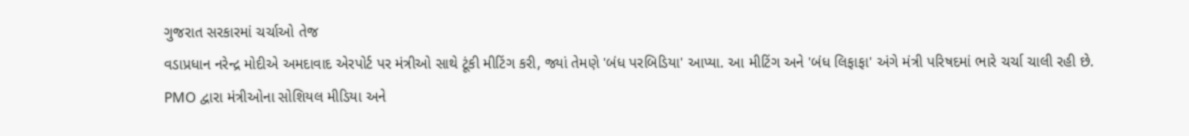ગુજરાત સરકારમાં ચર્ચાઓ તેજ
વડાપ્રધાન નરેન્દ્ર મોદીએ અમદાવાદ એરપોર્ટ પર મંત્રીઓ સાથે ટૂંકી મીટિંગ કરી, જ્યાં તેમણે 'બંધ પરબિડિયા' આપ્યા. આ મીટિંગ અને 'બંધ લિફાફા' અંગે મંત્રી પરિષદમાં ભારે ચર્ચા ચાલી રહી છે. PMO દ્વારા મંત્રીઓના સોશિયલ મીડિયા અને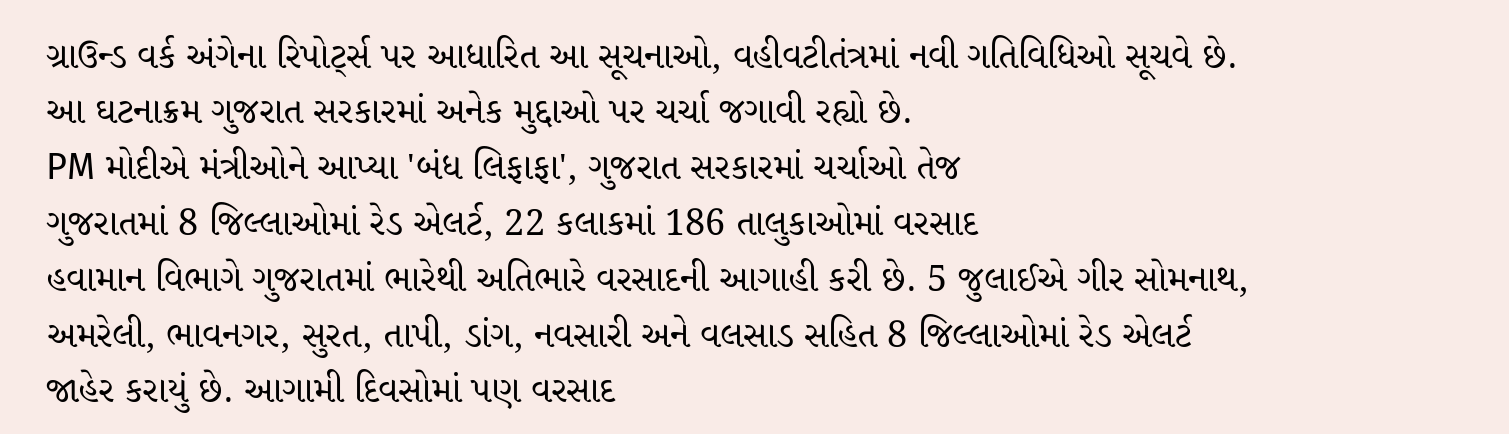ગ્રાઉન્ડ વર્ક અંગેના રિપોર્ટ્સ પર આધારિત આ સૂચનાઓ, વહીવટીતંત્રમાં નવી ગતિવિધિઓ સૂચવે છે. આ ઘટનાક્રમ ગુજરાત સરકારમાં અનેક મુદ્દાઓ પર ચર્ચા જગાવી રહ્યો છે.
PM મોદીએ મંત્રીઓને આપ્યા 'બંધ લિફાફા', ગુજરાત સરકારમાં ચર્ચાઓ તેજ
ગુજરાતમાં 8 જિલ્લાઓમાં રેડ એલર્ટ, 22 કલાકમાં 186 તાલુકાઓમાં વરસાદ
હવામાન વિભાગે ગુજરાતમાં ભારેથી અતિભારે વરસાદની આગાહી કરી છે. 5 જુલાઈએ ગીર સોમનાથ, અમરેલી, ભાવનગર, સુરત, તાપી, ડાંગ, નવસારી અને વલસાડ સહિત 8 જિલ્લાઓમાં રેડ એલર્ટ જાહેર કરાયું છે. આગામી દિવસોમાં પણ વરસાદ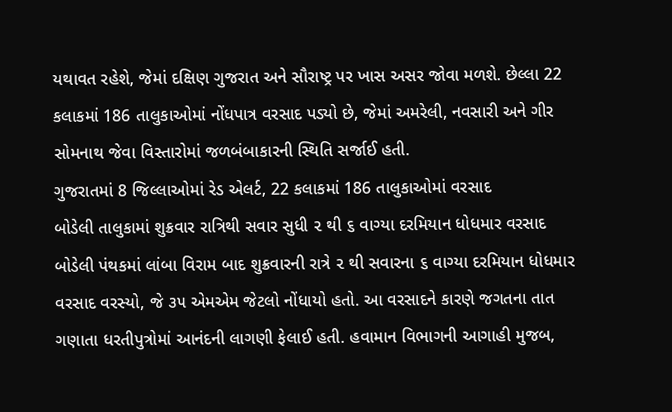યથાવત રહેશે, જેમાં દક્ષિણ ગુજરાત અને સૌરાષ્ટ્ર પર ખાસ અસર જોવા મળશે. છેલ્લા 22 કલાકમાં 186 તાલુકાઓમાં નોંધપાત્ર વરસાદ પડ્યો છે, જેમાં અમરેલી, નવસારી અને ગીર સોમનાથ જેવા વિસ્તારોમાં જળબંબાકારની સ્થિતિ સર્જાઈ હતી.
ગુજરાતમાં 8 જિલ્લાઓમાં રેડ એલર્ટ, 22 કલાકમાં 186 તાલુકાઓમાં વરસાદ
બોડેલી તાલુકામાં શુક્રવાર રાત્રિથી સવાર સુધી ૨ થી ૬ વાગ્યા દરમિયાન ધોધમાર વરસાદ
બોડેલી પંથકમાં લાંબા વિરામ બાદ શુક્રવારની રાત્રે ૨ થી સવારના ૬ વાગ્યા દરમિયાન ધોધમાર વરસાદ વરસ્યો, જે ૩૫ એમએમ જેટલો નોંધાયો હતો. આ વરસાદને કારણે જગતના તાત ગણાતા ધરતીપુત્રોમાં આનંદની લાગણી ફેલાઈ હતી. હવામાન વિભાગની આગાહી મુજબ,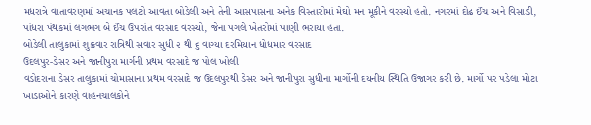મધરાત્રે વાતાવરણમાં અચાનક પલટો આવતા બોડેલી અને તેની આસપાસના અનેક વિસ્તારોમાં મેઘો મન મૂકીને વરસ્યો હતો. નગરમાં દોઢ ઈંચ અને વિસાડી, પાંધરા પંથકમાં લગભગ બે ઈંચ ઉપરાંત વરસાદ વરસ્યો, જેના પગલે ખેતરોમાં પાણી ભરાયા હતા.
બોડેલી તાલુકામાં શુક્રવાર રાત્રિથી સવાર સુધી ૨ થી ૬ વાગ્યા દરમિયાન ધોધમાર વરસાદ
ઉદલપુર-ડેસર અને જાનીપુરા માર્ગની પ્રથમ વરસાદે જ પોલ ખોલી
વડોદરાના ડેસર તાલુકામાં ચોમાસાના પ્રથમ વરસાદે જ ઉદલપુરથી ડેસર અને જાનીપુરા સુધીના માર્ગોની દયનીય સ્થિતિ ઉજાગર કરી છે. માર્ગો પર પડેલા મોટા ખાડાઓને કારણે વાહનચાલકોને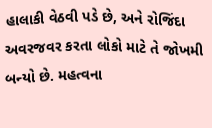હાલાકી વેઠવી પડે છે, અને રોજિંદા અવરજવર કરતા લોકો માટે તે જોખમી બન્યો છે. મહત્વના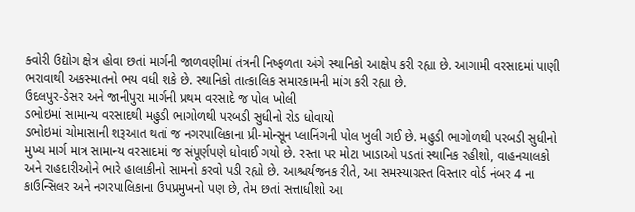ક્વોરી ઉદ્યોગ ક્ષેત્ર હોવા છતાં માર્ગની જાળવણીમાં તંત્રની નિષ્ફળતા અંગે સ્થાનિકો આક્ષેપ કરી રહ્યા છે. આગામી વરસાદમાં પાણી ભરાવાથી અકસ્માતનો ભય વધી શકે છે. સ્થાનિકો તાત્કાલિક સમારકામની માંગ કરી રહ્યા છે.
ઉદલપુર-ડેસર અને જાનીપુરા માર્ગની પ્રથમ વરસાદે જ પોલ ખોલી
ડભોઇમાં સામાન્ય વરસાદથી મહુડી ભાગોળથી પરબડી સુધીનો રોડ ધોવાયો
ડભોઇમાં ચોમાસાની શરૂઆત થતાં જ નગરપાલિકાના પ્રી-મોન્સૂન પ્લાનિંગની પોલ ખુલી ગઈ છે. મહુડી ભાગોળથી પરબડી સુધીનો મુખ્ય માર્ગ માત્ર સામાન્ય વરસાદમાં જ સંપૂર્ણપણે ધોવાઈ ગયો છે. રસ્તા પર મોટા ખાડાઓ પડતાં સ્થાનિક રહીશો, વાહનચાલકો અને રાહદારીઓને ભારે હાલાકીનો સામનો કરવો પડી રહ્યો છે. આશ્ચર્યજનક રીતે, આ સમસ્યાગ્રસ્ત વિસ્તાર વોર્ડ નંબર 4 ના કાઉન્સિલર અને નગરપાલિકાના ઉપપ્રમુખનો પણ છે, તેમ છતાં સત્તાધીશો આ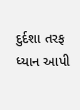દુર્દશા તરફ ધ્યાન આપી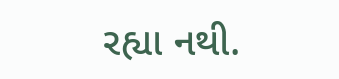રહ્યા નથી.